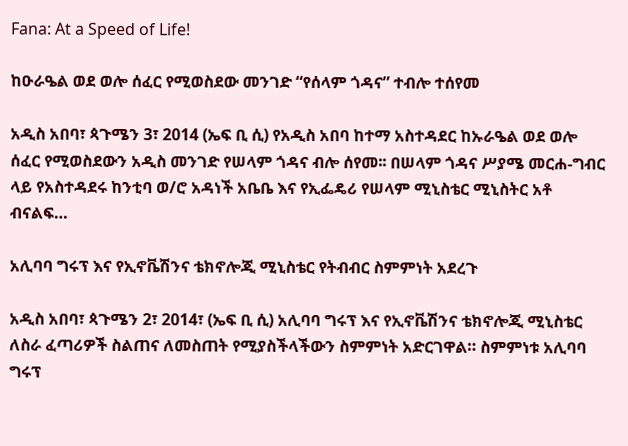Fana: At a Speed of Life!

ከዑራዔል ወደ ወሎ ሰፈር የሚወስደው መንገድ “የሰላም ጎዳና” ተብሎ ተሰየመ

አዲስ አበባ፣ ጳጉሜን 3፣ 2014 (ኤፍ ቢ ሲ) የአዲስ አበባ ከተማ አስተዳደር ከኡራዔል ወደ ወሎ ሰፈር የሚወስደውን አዲስ መንገድ የሠላም ጎዳና ብሎ ሰየመ፡፡ በሠላም ጎዳና ሥያሜ መርሐ-ግብር ላይ የአስተዳደሩ ከንቲባ ወ/ሮ አዳነች አቤቤ እና የኢፌዴሪ የሠላም ሚኒስቴር ሚኒስትር አቶ ብናልፍ…

አሊባባ ግሩፕ እና የኢኖቬሽንና ቴክኖሎጂ ሚኒስቴር የትብብር ስምምነት አደረጉ

አዲስ አበባ፣ ጳጉሜን 2፣ 2014፣ (ኤፍ ቢ ሲ) አሊባባ ግሩፕ እና የኢኖቬሽንና ቴክኖሎጂ ሚኒስቴር ለስራ ፈጣሪዎች ስልጠና ለመስጠት የሚያስችላችውን ስምምነት አድርገዋል። ስምምነቱ አሊባባ ግሩፕ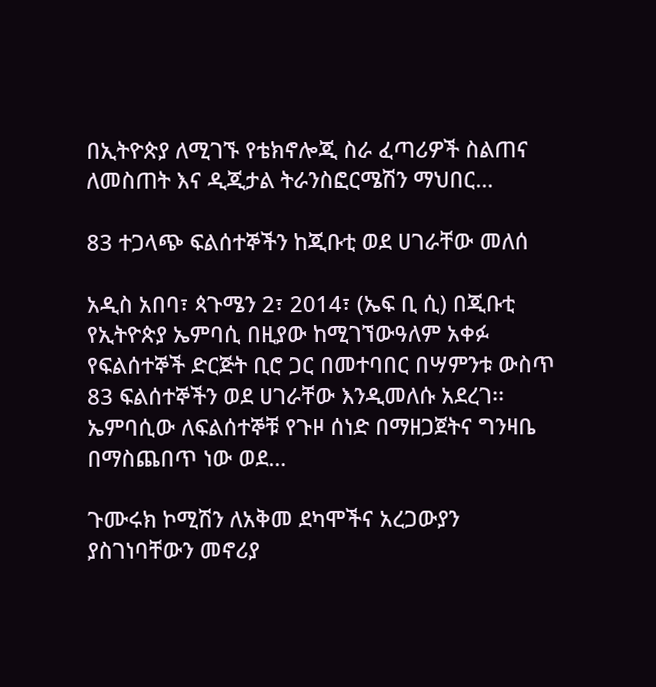በኢትዮጵያ ለሚገኙ የቴክኖሎጂ ስራ ፈጣሪዎች ስልጠና ለመስጠት እና ዲጂታል ትራንስፎርሜሽን ማህበር…

83 ተጋላጭ ፍልሰተኞችን ከጂቡቲ ወደ ሀገራቸው መለሰ

አዲስ አበባ፣ ጳጉሜን 2፣ 2014፣ (ኤፍ ቢ ሲ) በጂቡቲ የኢትዮጵያ ኤምባሲ በዚያው ከሚገኘውዓለም አቀፉ የፍልሰተኞች ድርጅት ቢሮ ጋር በመተባበር በሣምንቱ ውስጥ 83 ፍልሰተኞችን ወደ ሀገራቸው እንዲመለሱ አደረገ፡፡ ኤምባሲው ለፍልሰተኞቹ የጉዞ ሰነድ በማዘጋጀትና ግንዛቤ በማስጨበጥ ነው ወደ…

ጉሙሩክ ኮሚሽን ለአቅመ ደካሞችና አረጋውያን ያስገነባቸውን መኖሪያ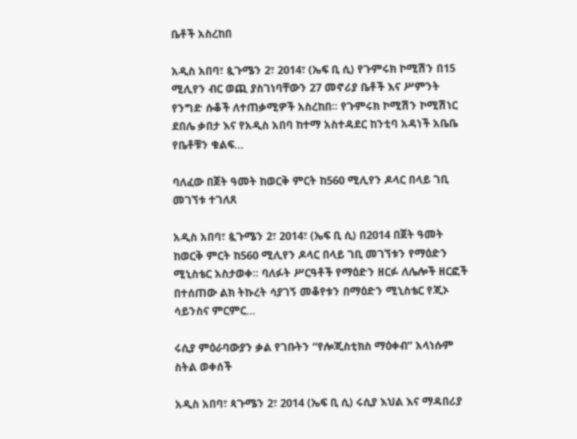ቤቶች አስረከበ

አዲስ አበባ፣ ጷጉሜን 2፣ 2014፣ (ኤፍ ቢ ሲ) የጉምሩክ ኮሚሽን በ15 ሚሊየን ብር ወጪ ያስገነባቸውን 27 መኖሪያ ቤቶች እና ሥምንት የንግድ ሱቆች ለተጠቃሚዎች አስረከበ፡፡ የጉምሩክ ኮሚሽን ኮሚሽነር ደበሌ ቃበታ እና የአዲስ አበባ ከተማ አስተዳደር ከንቲባ አዳነች አቤቤ የቤቶቹን ቁልፍ…

ባለፈው በጀት ዓመት ከወርቅ ምርት ከ560 ሚሊየን ዶላር በላይ ገቢ መገኘቱ ተገለጸ

አዲስ አበባ፣ ጷጉሜን 2፣ 2014፣ (ኤፍ ቢ ሲ) በ2014 በጀት ዓመት ከወርቅ ምርት ከ560 ሚሊየን ዶላር በላይ ገቢ መገኘቱን የማዕድን ሚኒስቴር አስታወቀ፡፡ ባለፉት ሥርዓቶች የማዕድን ዘርፉ ለሌሎች ዘርፎች በተሰጠው ልክ ትኩረት ሳያገኝ መቆየቱን በማዕድን ሚኒስቴር የጂኦ ሳይንስና ምርምር…

ሩሲያ ምዕራባውያን ቃል የገቡትን “የሎጂስቲክስ ማዕቀብ” አላነሱም ስትል ወቀሰች

አዲስ አበባ፣ ጳጉሜን 2፣ 2014 (ኤፍ ቢ ሲ) ሩሲያ እህል እና ማዳበሪያ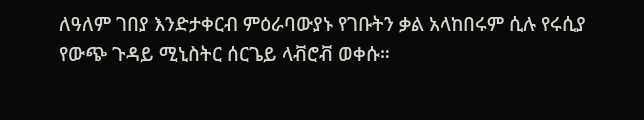ለዓለም ገበያ እንድታቀርብ ምዕራባውያኑ የገቡትን ቃል አላከበሩም ሲሉ የሩሲያ የውጭ ጉዳይ ሚኒስትር ሰርጌይ ላቭሮቭ ወቀሱ።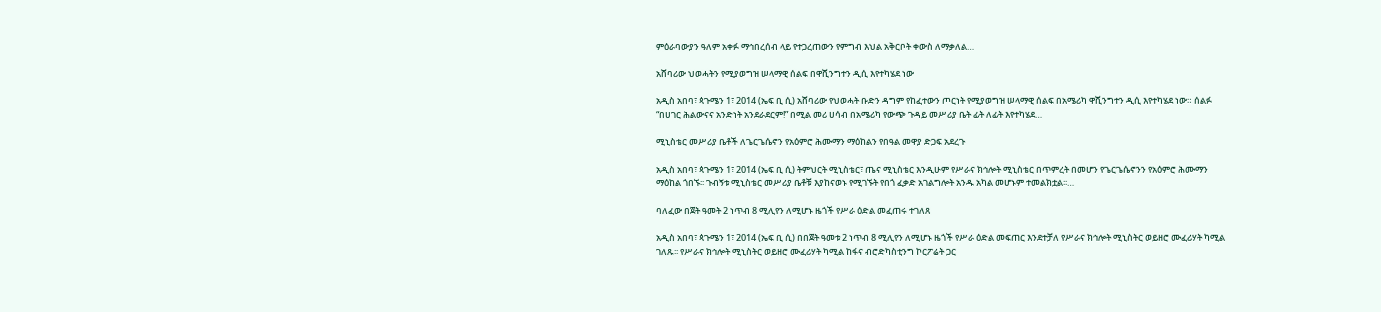ምዕራባውያን ዓለም አቀፉ ማኅበረሰብ ላይ የተጋረጠውን የምግብ እህል አቅርቦት ቀውስ ለማቃለል…

አሸባሪው ህወሓትን የሚያወግዝ ሠላማዊ ሰልፍ በዋሺንግተን ዲሲ እየተካሄደ ነው

አዲስ አበባ፣ ጳጉሜን 1፣ 2014 (ኤፍ ቢ ሲ) አሸባሪው የህወሓት ቡድን ዳግም የከፈተውን ጦርነት የሚያወግዝ ሠላማዊ ሰልፍ በአሜሪካ ዋሺንግተን ዲሲ እየተካሄደ ነው። ሰልፉ “በሀገር ሕልውናና አንድነት አንደራደርም!” በሚል መሪ ሀሳብ በአሜሪካ የውጭ ጉዳይ መሥሪያ ቤት ፊት ለፊት እየተካሄደ…

ሚኒስቴር መሥሪያ ቤቶች ለጌርጌሴኖን የአዕምሮ ሕሙማን ማዕከልን የበዓል መዋያ ድጋፍ አደረጉ

አዲስ አበባ፣ ጳጉሜን 1፣ 2014 (ኤፍ ቢ ሲ) ትምህርት ሚኒስቴር፣ ጤና ሚኒስቴር እንዲሁም የሥራና ክኅሎት ሚኒስቴር በጥምረት በመሆን የጌርጌሴኖንን የአዕምሮ ሕሙማን ማዕከል ጎበኙ፡፡ ጉብኝቱ ሚኒስቴር መሥሪያ ቤቶቹ እያከናወኑ የሚገኙት የበጎ ፈቃድ አገልግሎት አንዱ አካል መሆኑም ተመልክቷል፡፡…

ባለፈው በጀት ዓመት 2 ነጥብ 8 ሚሊየን ለሚሆኑ ዜጎች የሥራ ዕድል መፈጠሩ ተገለጸ

አዲስ አበባ፣ ጳጉሜን 1፣ 2014 (ኤፍ ቢ ሲ) በበጀት ዓመቱ 2 ነጥብ 8 ሚሊየን ለሚሆኑ ዜጎች የሥራ ዕድል መፍጠር እንደተቻለ የሥራና ክኅሎት ሚኒስትር ወይዘሮ ሙፈሪሃት ካሚል ገለጹ፡፡ የሥራና ክኅሎት ሚኒስትር ወይዘሮ ሙፈሪሃት ካሚል ከፋና ብሮድካስቲንግ ኮርፖሬት ጋር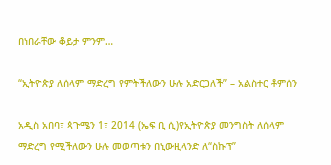በነበራቸው ቆይታ ምንም…

“ኢትዮጵያ ለሰላም ማድረግ የምትችለውን ሁሉ አድርጋለች” – አልስተር ቶምሰን

አዲስ አበባ፣ ጳጉሜን 1፣ 2014 (ኤፍ ቢ ሲ)የኢትዮጵያ መንግስት ለሰላም ማድረግ የሚችለውን ሁሉ መወጣቱን በኒውዚላንድ ለ“ስኩፕ”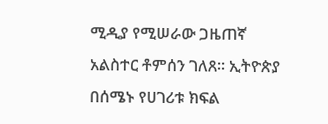ሚዲያ የሚሠራው ጋዜጠኛ አልስተር ቶምሰን ገለጸ። ኢትዮጵያ በሰሜኑ የሀገሪቱ ክፍል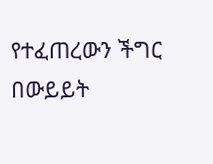የተፈጠረውን ችግር በውይይት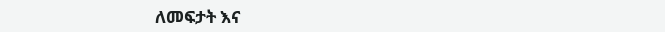ለመፍታት እና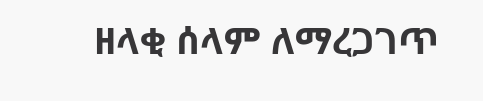ዘላቂ ሰላም ለማረጋገጥ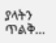ያላትን ጥልቅ…